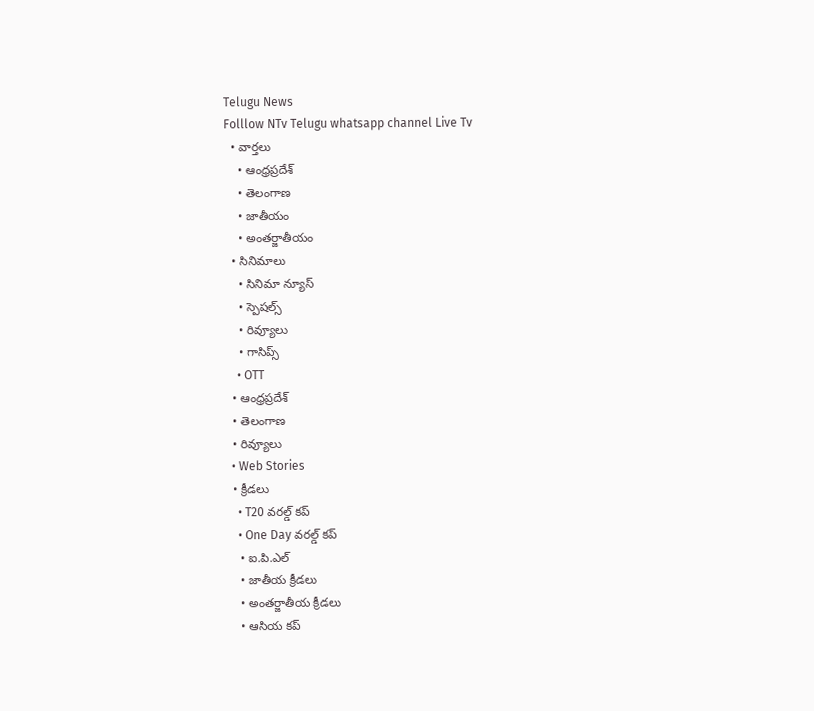Telugu News
Folllow NTv Telugu whatsapp channel Live Tv
  • వార్తలు
    • ఆంధ్రప్రదేశ్
    • తెలంగాణ
    • జాతీయం
    • అంతర్జాతీయం
  • సినిమాలు
    • సినిమా న్యూస్
    • స్పెషల్స్
    • రివ్యూలు
    • గాసిప్స్
    • OTT
  • ఆంధ్రప్రదేశ్
  • తెలంగాణ
  • రివ్యూలు
  • Web Stories
  • క్రీడలు
    • T20 వరల్డ్ కప్
    • One Day వరల్డ్ కప్
    • ఐ.పి.ఎల్
    • జాతీయ క్రీడలు
    • అంతర్జాతీయ క్రీడలు
    • ఆసియ కప్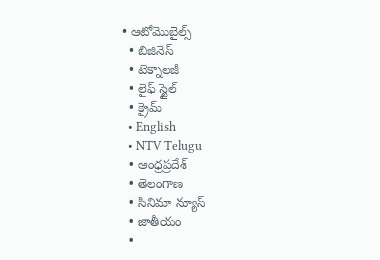• ఆటోమొబైల్స్
  • బిజినెస్‌
  • టెక్నాలజీ
  • లైఫ్ స్టైల్
  • క్రైమ్
  • English
  • NTV Telugu
  • ఆంధ్రప్రదేశ్
  • తెలంగాణ
  • సినిమా న్యూస్
  • జాతీయం
  •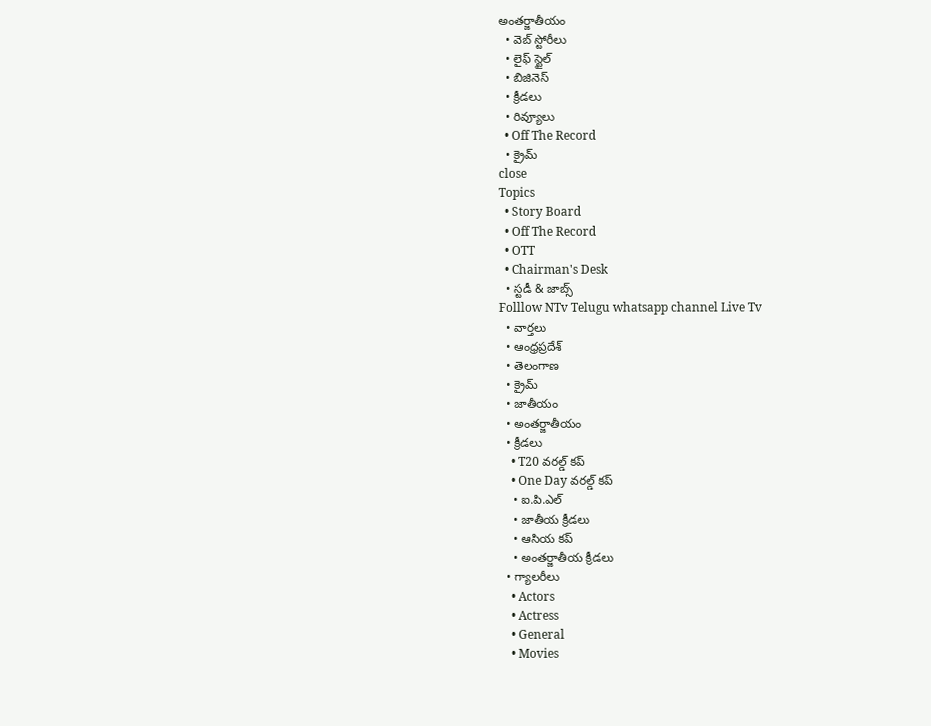అంతర్జాతీయం
  • వెబ్ స్టోరీలు
  • లైఫ్ స్టైల్
  • బిజినెస్‌
  • క్రీడలు
  • రివ్యూలు
  • Off The Record
  • క్రైమ్
close
Topics
  • Story Board
  • Off The Record
  • OTT
  • Chairman's Desk
  • స్టడీ & జాబ్స్
Folllow NTv Telugu whatsapp channel Live Tv
  • వార్తలు
  • ఆంధ్రప్రదేశ్
  • తెలంగాణ
  • క్రైమ్
  • జాతీయం
  • అంతర్జాతీయం
  • క్రీడలు
    • T20 వరల్డ్ కప్
    • One Day వరల్డ్ కప్
    • ఐ.పి.ఎల్
    • జాతీయ క్రీడలు
    • ఆసియ కప్
    • అంతర్జాతీయ క్రీడలు
  • గ్యాలరీలు
    • Actors
    • Actress
    • General
    • Movies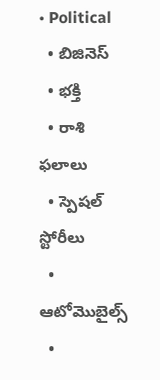• Political
  • బిజినెస్‌
  • భక్తి
  • రాశి ఫలాలు
  • స్పెషల్‌ స్టోరీలు
  • ఆటోమొబైల్స్
  •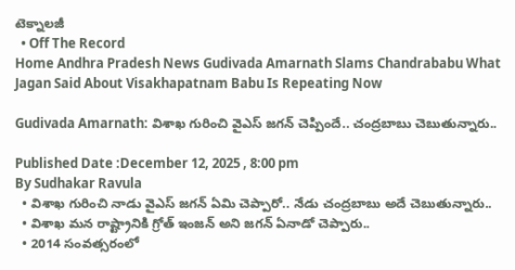టెక్నాలజీ
  • Off The Record
Home Andhra Pradesh News Gudivada Amarnath Slams Chandrababu What Jagan Said About Visakhapatnam Babu Is Repeating Now

Gudivada Amarnath: విశాఖ గురించి వైఎస్‌ జగన్‌ చెప్పిందే.. చంద్రబాబు చెబుతున్నారు..

Published Date :December 12, 2025 , 8:00 pm
By Sudhakar Ravula
  • విశాఖ గురించి నాడు వైఎస్‌ జగన్‌ ఏమి చెప్పారో.. నేడు చంద్రబాబు అదే చెబుతున్నారు..
  • విశాఖ మన రాష్ట్రానికి గ్రోత్ ఇంజన్ అని జగన్ ఏనాడో చెప్పారు..
  • 2014 సంవత్సరంలో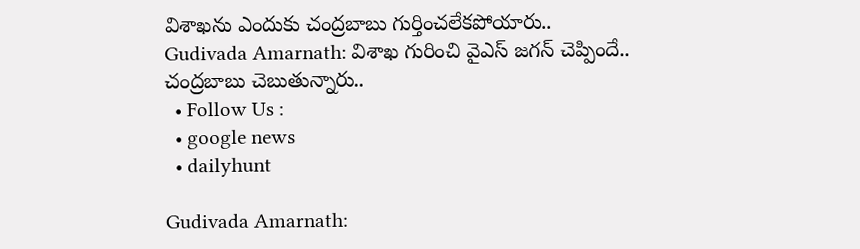విశాఖను ఎందుకు చంద్రబాబు గుర్తించలేకపోయారు..
Gudivada Amarnath: విశాఖ గురించి వైఎస్‌ జగన్‌ చెప్పిందే.. చంద్రబాబు చెబుతున్నారు..
  • Follow Us :
  • google news
  • dailyhunt

Gudivada Amarnath: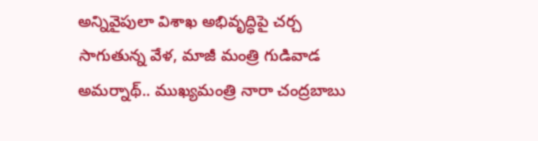అన్నివైపులా విశాఖ అభివృద్ధిపై చర్చ సాగుతున్న వేళ, మాజీ మంత్రి గుడివాడ అమర్నాథ్.. ముఖ్యమంత్రి నారా చంద్రబాబు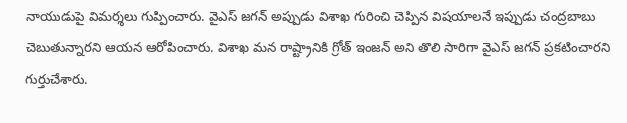నాయుడుపై విమర్శలు గుప్పించారు. వైఎస్ జగన్ అప్పుడు విశాఖ గురించి చెప్పిన విషయాలనే ఇప్పుడు చంద్రబాబు చెబుతున్నారని ఆయన ఆరోపించారు. విశాఖ మన రాష్ట్రానికి గ్రోత్ ఇంజన్ అని తొలి సారిగా వైఎస్ జగన్ ప్రకటించారని గుర్తుచేశారు.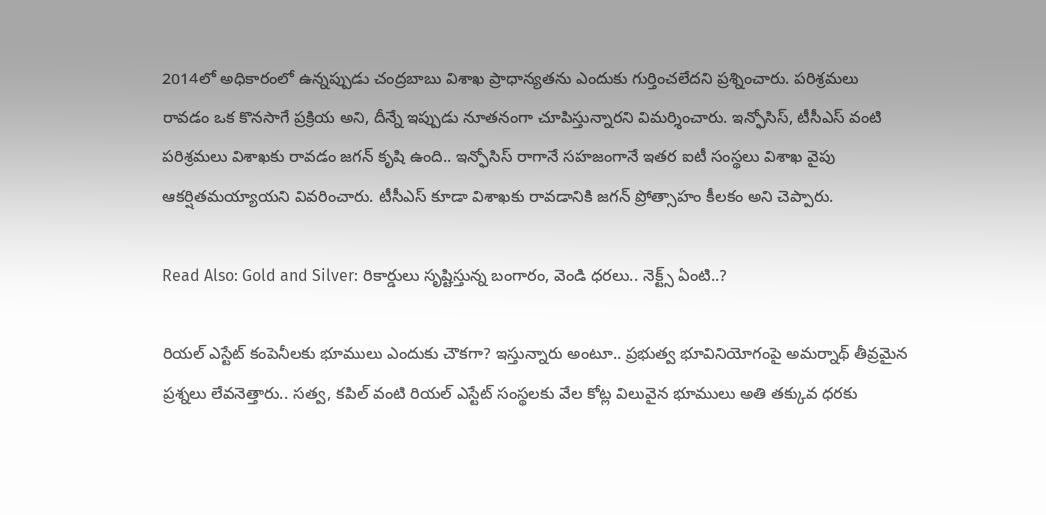2014లో అధికారంలో ఉన్నప్పుడు చంద్రబాబు విశాఖ ప్రాధాన్యతను ఎందుకు గుర్తించలేదని ప్రశ్నించారు. పరిశ్రమలు రావడం ఒక కొనసాగే ప్రక్రియ అని, దీన్నే ఇప్పుడు నూతనంగా చూపిస్తున్నారని విమర్శించారు. ఇన్ఫోసిస్, టీసీఎస్ వంటి పరిశ్రమలు విశాఖకు రావడం జగన్ కృషి ఉంది.. ఇన్ఫోసిస్ రాగానే సహజంగానే ఇతర ఐటీ సంస్థలు విశాఖ వైపు ఆకర్షితమయ్యాయని వివరించారు. టీసీఎస్ కూడా విశాఖకు రావడానికి జగన్ ప్రోత్సాహం కీలకం అని చెప్పారు.

Read Also: Gold and Silver: రికార్డులు సృష్టిస్తున్న బంగారం, వెండి ధరలు.. నెక్ట్స్ ఏంటి..?

రియల్ ఎస్టేట్ కంపెనీలకు భూములు ఎందుకు చౌకగా? ఇస్తున్నారు అంటూ.. ప్రభుత్వ భూవినియోగంపై అమర్నాథ్ తీవ్రమైన ప్రశ్నలు లేవనెత్తారు.. సత్వ, కపిల్ వంటి రియల్ ఎస్టేట్ సంస్థలకు వేల కోట్ల విలువైన భూములు అతి తక్కువ ధరకు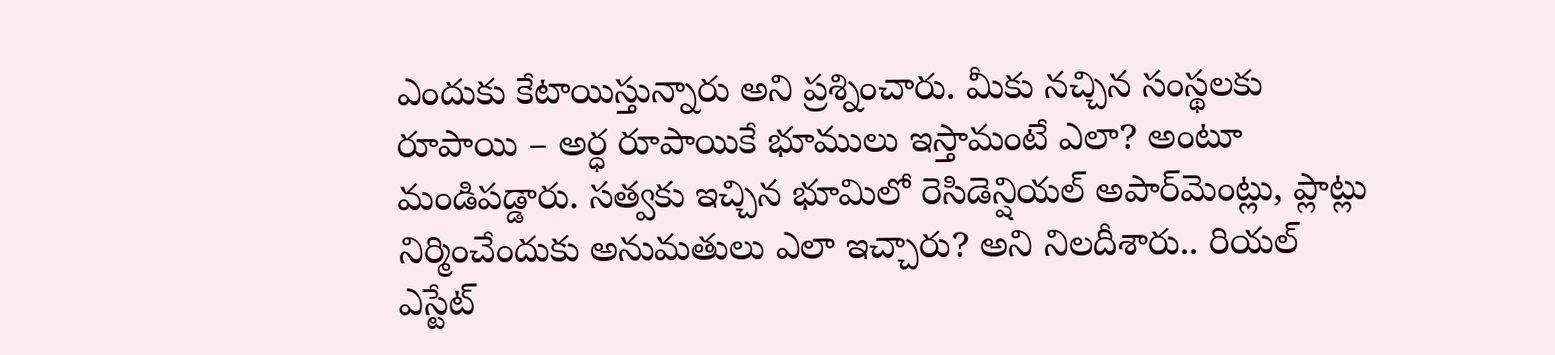ఎందుకు కేటాయిస్తున్నారు అని ప్రశ్నించారు. మీకు నచ్చిన సంస్థలకు రూపాయి – అర్ధ రూపాయికే భూములు ఇస్తామంటే ఎలా? అంటూ మండిపడ్డారు. సత్వకు ఇచ్చిన భూమిలో రెసిడెన్షియల్ అపార్‌మెంట్లు, ప్లాట్లు నిర్మించేందుకు అనుమతులు ఎలా ఇచ్చారు? అని నిలదీశారు.. రియల్ ఎస్టేట్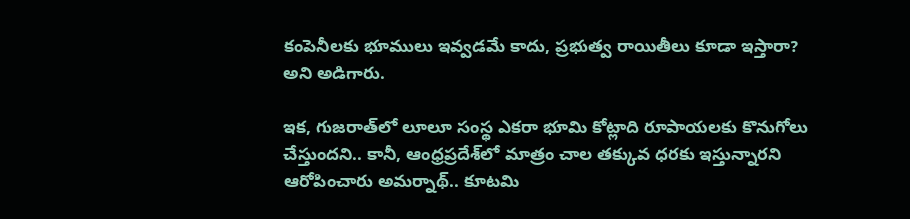కంపెనీలకు భూములు ఇవ్వడమే కాదు, ప్రభుత్వ రాయితీలు కూడా ఇస్తారా? అని అడిగారు.

ఇక, గుజరాత్‌లో లూలూ సంస్థ ఎకరా భూమి కోట్లాది రూపాయలకు కొనుగోలు చేస్తుందని.. కానీ, ఆంధ్రప్రదేశ్‌లో మాత్రం చాల తక్కువ ధరకు ఇస్తున్నారని ఆరోపించారు అమర్నాథ్.. కూటమి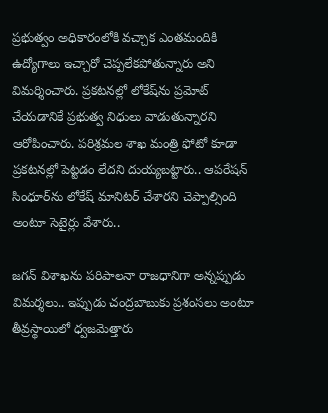ప్రభుత్వం అధికారంలోకి వచ్చాక ఎంతమందికి ఉద్యోగాలు ఇచ్చారో చెప్పలేకపోతున్నారు అని విమర్శించారు. ప్రకటనల్లో లోకేష్‌ను ప్రమోట్ చేయడానికే ప్రభుత్వ నిధులు వాడుతున్నారని ఆరోపించారు. పరిశ్రమల శాఖ మంత్రి ఫోటో కూడా ప్రకటనల్లో పెట్టడం లేదని దుయ్యబట్టారు.. ఆపరేషన్ సింధూర్‌ను లోకేష్ మానిటర్ చేశారని చెప్పాల్సింది అంటూ సెటైర్లు వేశారు..

జగన్ విశాఖను పరిపాలనా రాజధానిగా అన్నప్పుడు విమర్శలు.. ఇప్పుడు చంద్రబాబుకు ప్రశంసలు అంటూ తీవ్రస్థాయిలో ధ్వజమెత్తారు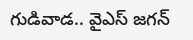గుడివాడ.. వైఎస్‌ జగన్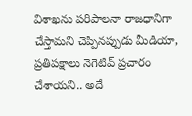విశాఖను పరిపాలనా రాజధానిగా చేస్తామని చెప్పినప్పుడు మీడియా, ప్రతిపక్షాలు నెగెటివ్ ప్రచారం చేశాయని.. అదే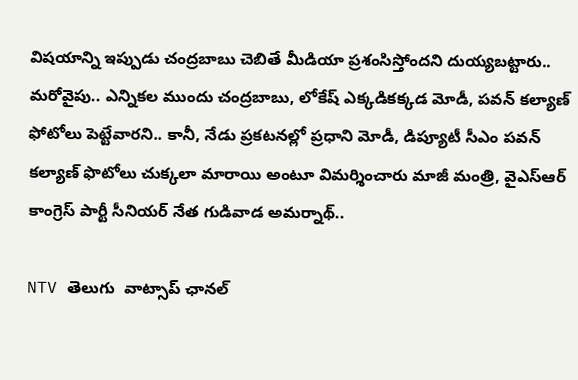విషయాన్ని ఇప్పుడు చంద్రబాబు చెబితే మీడియా ప్రశంసిస్తోందని దుయ్యబట్టారు.. మరోవైపు.. ఎన్నికల ముందు చంద్రబాబు, లోకేష్ ఎక్కడికక్కడ మోడీ, పవన్ కల్యాణ్ ఫోటోలు పెట్టేవారని.. కానీ, నేడు ప్రకటనల్లో ప్రధాని మోడీ, డిప్యూటీ సీఎం పవన్‌ కల్యాణ్ ఫొటోలు చుక్కలా మారాయి అంటూ విమర్శించారు మాజీ మంత్రి, వైఎస్‌ఆర్‌ కాంగ్రెస్‌ పార్టీ సీనియర్‌ నేత గుడివాడ అమర్నాథ్..

NTV తెలుగు  వాట్సాప్ ఛానల్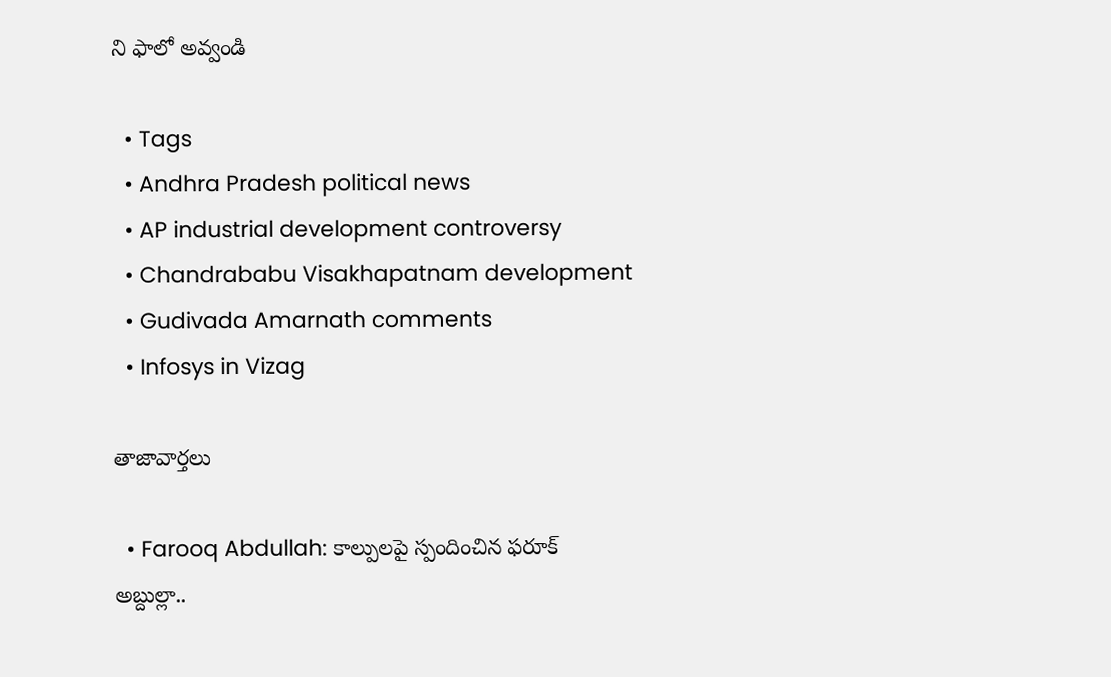ని ఫాలో అవ్వండి

  • Tags
  • Andhra Pradesh political news
  • AP industrial development controversy
  • Chandrababu Visakhapatnam development
  • Gudivada Amarnath comments
  • Infosys in Vizag

తాజావార్తలు

  • Farooq Abdullah: కాల్పులపై స్పందించిన ఫరూక్ అబ్దుల్లా..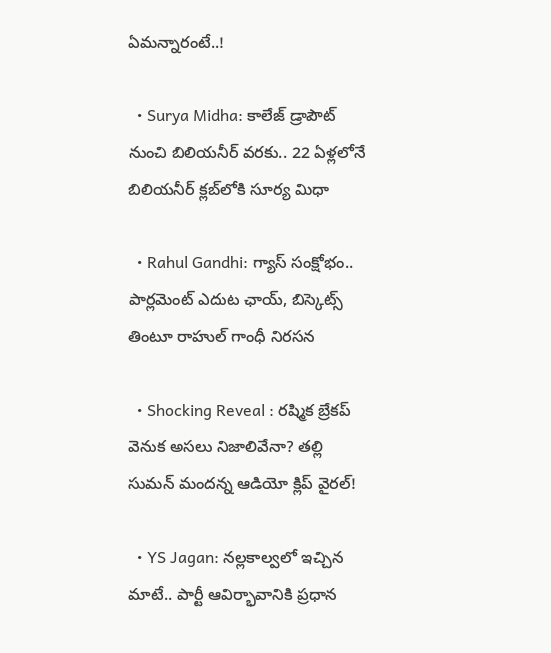ఏమన్నారంటే..!

  • Surya Midha: కాలేజ్ డ్రాపౌట్ నుంచి బిలియనీర్ వరకు.. 22 ఏళ్లలోనే బిలియనీర్ క్లబ్‌లోకి సూర్య మిధా

  • Rahul Gandhi: గ్యాస్ సంక్షోభం.. పార్లమెంట్ ఎదుట ఛాయ్, బిస్కెట్స్ తింటూ రాహుల్ గాంధీ నిరసన

  • Shocking Reveal : రష్మిక బ్రేకప్‌ వెనుక అసలు నిజాలివేనా? తల్లి సుమన్ మందన్న ఆడియో క్లిప్ వైరల్!

  • YS Jagan: నల్లకాల్వలో ఇచ్చిన మాటే.. పార్టీ ఆవిర్భావానికి ప్రధాన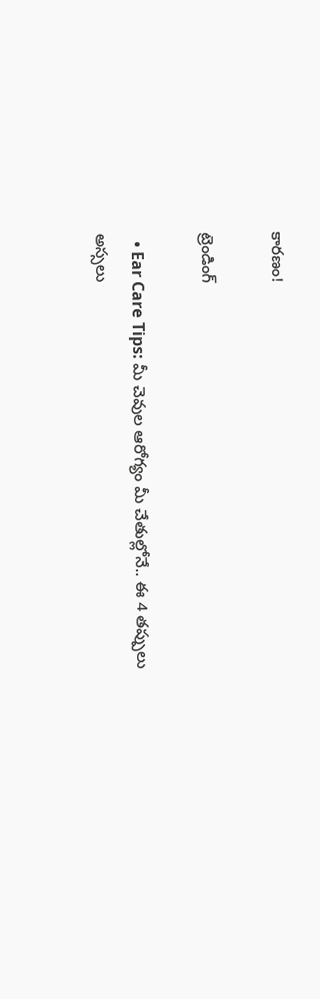కారణం!

ట్రెండింగ్‌

  • Ear Care Tips: మీ చెవుల ఆరోగ్యం మీ చేతుల్లోనే.. ఈ 4 తప్పులు అస్సలు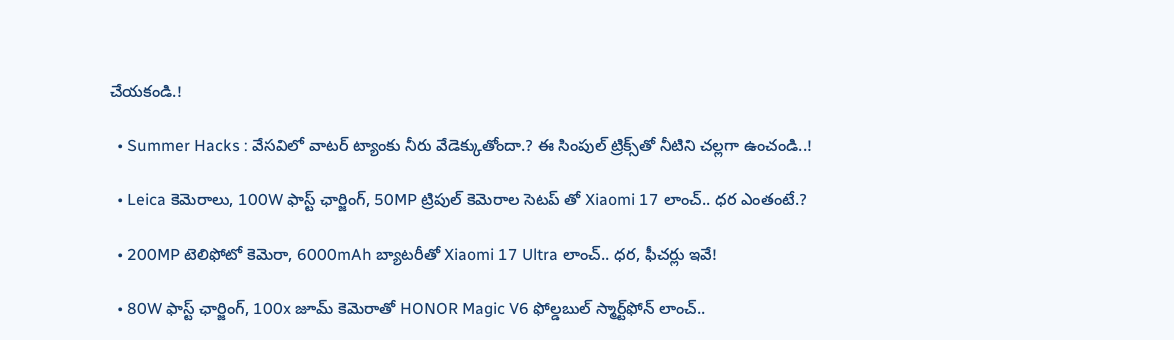చేయకండి.!

  • Summer Hacks : వేసవిలో వాటర్ ట్యాంకు నీరు వేడెక్కుతోందా.? ఈ సింపుల్ ట్రిక్స్‌తో నీటిని చల్లగా ఉంచండి..!

  • Leica కెమెరాలు, 100W ఫాస్ట్ ఛార్జింగ్‌, 50MP ట్రిపుల్ కెమెరాల సెటప్ తో Xiaomi 17 లాంచ్.. ధర ఎంతంటే.?

  • 200MP టెలిఫోటో కెమెరా, 6000mAh బ్యాటరీతో Xiaomi 17 Ultra లాంచ్.. ధర, ఫీచర్లు ఇవే!

  • 80W ఫాస్ట్ ఛార్జింగ్, 100x జూమ్ కెమెరాతో HONOR Magic V6 ఫోల్డబుల్ స్మార్ట్‌ఫోన్‌ లాంచ్..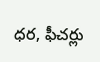ధర, ఫీచర్లు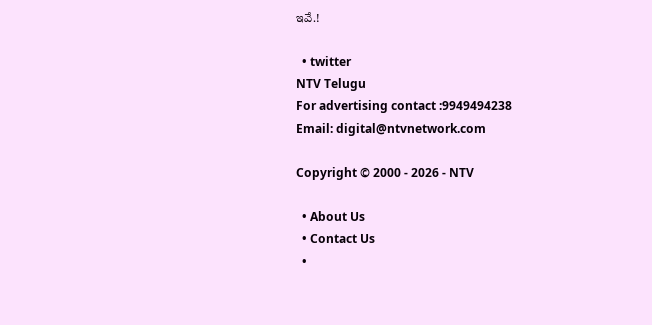ఇవే.!

  • twitter
NTV Telugu
For advertising contact :9949494238
Email: digital@ntvnetwork.com

Copyright © 2000 - 2026 - NTV

  • About Us
  • Contact Us
  •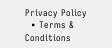Privacy Policy
  • Terms & Conditions